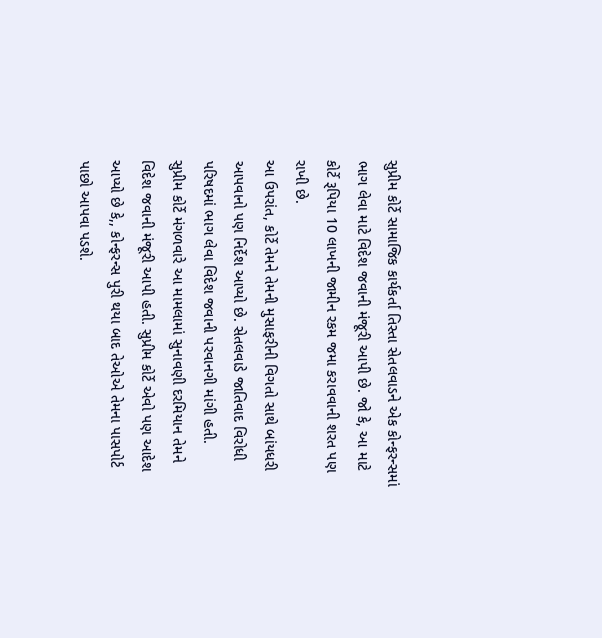સુપ્રીમ કોર્ટે સામાજિક કાર્યકર્તા તિસ્તા સેતલવાડને એક કોન્ફરન્સમાં ભાગ લેવા માટે વિદેશ જવાની મંજૂરી આપી છે. જો કે, આ માટે કોર્ટે રૂપિયા 10 લાખની જામીન રકમ જમા કરાવવાની શરત પણ રાખી છે.
આ ઉપરાંત, કોર્ટે તેમને તેમની મુસાફરીની વિગતો સાથે બાંયધરી આપવાનો પણ નિર્દેશ આપ્યો છે. સેતલવાડે જાતિવાદ વિરોધી પરિષદમાં ભાગ લેવા વિદેશ જવાની પરવાનગી માંગી હતી.
સુપ્રીમ કોર્ટે મંગળવારે આ મામલામાં સુનાવણી દરમિયાન તેમને વિદેશ જવાની મંજૂરી આપી હતી. સુપ્રીમ કોર્ટે એવો પણ આદેશ આપ્યો છે કે,, કોન્ફરન્સ પુરી થયા બાદ તેઓએ તેમના પાસપોર્ટ પાછો આપવા પડશે.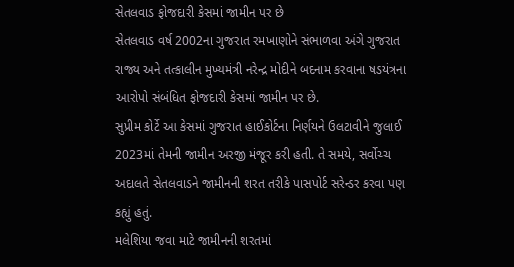સેતલવાડ ફોજદારી કેસમાં જામીન પર છે
સેતલવાડ વર્ષ 2002ના ગુજરાત રમખાણોને સંભાળવા અંગે ગુજરાત રાજ્ય અને તત્કાલીન મુખ્યમંત્રી નરેન્દ્ર મોદીને બદનામ કરવાના ષડયંત્રના આરોપો સંબંધિત ફોજદારી કેસમાં જામીન પર છે.
સુપ્રીમ કોર્ટે આ કેસમાં ગુજરાત હાઈકોર્ટના નિર્ણયને ઉલટાવીને જુલાઈ 2023માં તેમની જામીન અરજી મંજૂર કરી હતી. તે સમયે, સર્વોચ્ચ અદાલતે સેતલવાડને જામીનની શરત તરીકે પાસપોર્ટ સરેન્ડર કરવા પણ કહ્યું હતું.
મલેશિયા જવા માટે જામીનની શરતમાં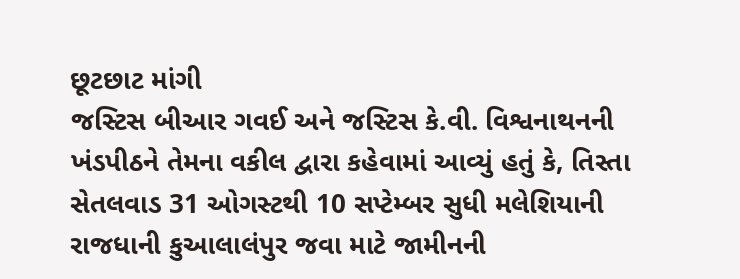છૂટછાટ માંગી
જસ્ટિસ બીઆર ગવઈ અને જસ્ટિસ કે.વી. વિશ્વનાથનની ખંડપીઠને તેમના વકીલ દ્વારા કહેવામાં આવ્યું હતું કે, તિસ્તા સેતલવાડ 31 ઓગસ્ટથી 10 સપ્ટેમ્બર સુધી મલેશિયાની રાજધાની કુઆલાલંપુર જવા માટે જામીનની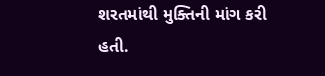શરતમાંથી મુક્તિની માંગ કરી હતી.